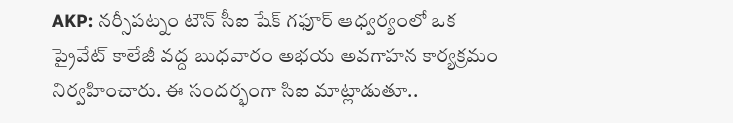AKP: నర్సీపట్నం టౌన్ సీఐ షేక్ గఫూర్ ఆధ్వర్యంలో ఒక ప్రైవేట్ కాలేజీ వద్ద బుధవారం అభయ అవగాహన కార్యక్రమం నిర్వహించారు. ఈ సందర్భంగా సిఐ మాట్లాడుతూ..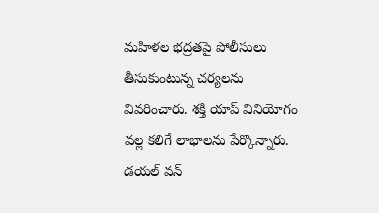మహిళల భద్రతపై పోలీసులు తీసుకుంటున్న చర్యలను వివరించారు. శక్తి యాప్ వినియోగం వల్ల కలిగే లాభాలను పేర్కొన్నారు. డయల్ వన్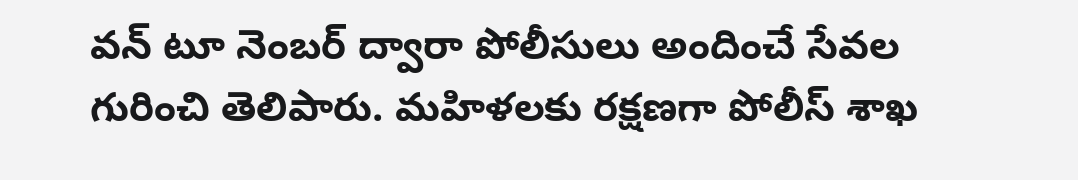వన్ టూ నెంబర్ ద్వారా పోలీసులు అందించే సేవల గురించి తెలిపారు. మహిళలకు రక్షణగా పోలీస్ శాఖ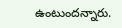ఉంటుందన్నారు.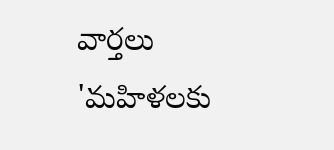వార్తలు
'మహిళలకు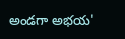అండగా అభయ'